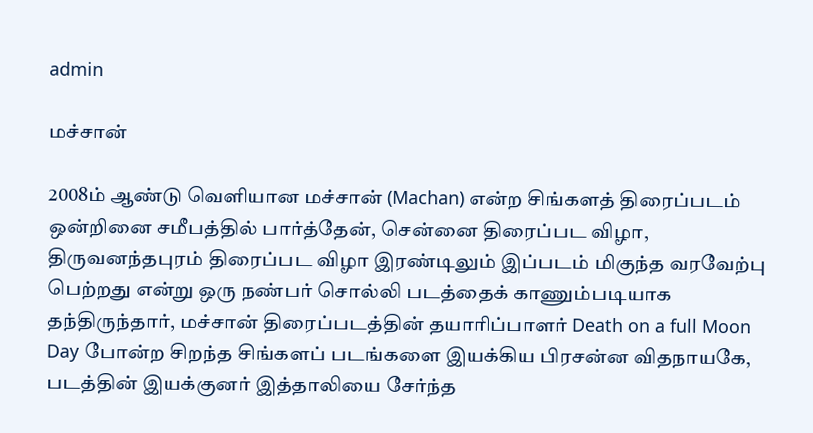admin

மச்சான்

2008ம் ஆண்டு வெளியான மச்சான் (Machan) என்ற சிங்களத் திரைப்படம் ஒன்றினை சமீபத்தில் பார்த்தேன், சென்னை திரைப்பட விழா, திருவனந்தபுரம் திரைப்பட விழா இரண்டிலும் இப்படம் மிகுந்த வரவேற்பு பெற்றது என்று ஒரு நண்பர் சொல்லி படத்தைக் காணும்படியாக தந்திருந்தார், மச்சான் திரைப்படத்தின் தயாரிப்பாளர் Death on a full Moon Day போன்ற சிறந்த சிங்களப் படங்களை இயக்கிய பிரசன்ன விதநாயகே, படத்தின் இயக்குனர் இத்தாலியை சேர்ந்த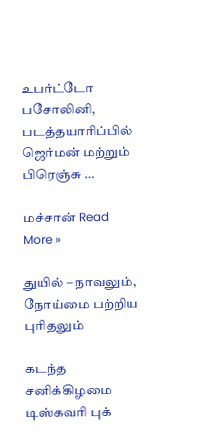உபர்ட்டோ பசோலினி, படத்தயாரிப்பில் ஜெர்மன் மற்றும் பிரெஞ்சு …

மச்சான் Read More »

துயில் – நாவலும், நோய்மை பற்றிய புரிதலும்

கடந்த சனிக்கிழமை டிஸ்கவரி புக்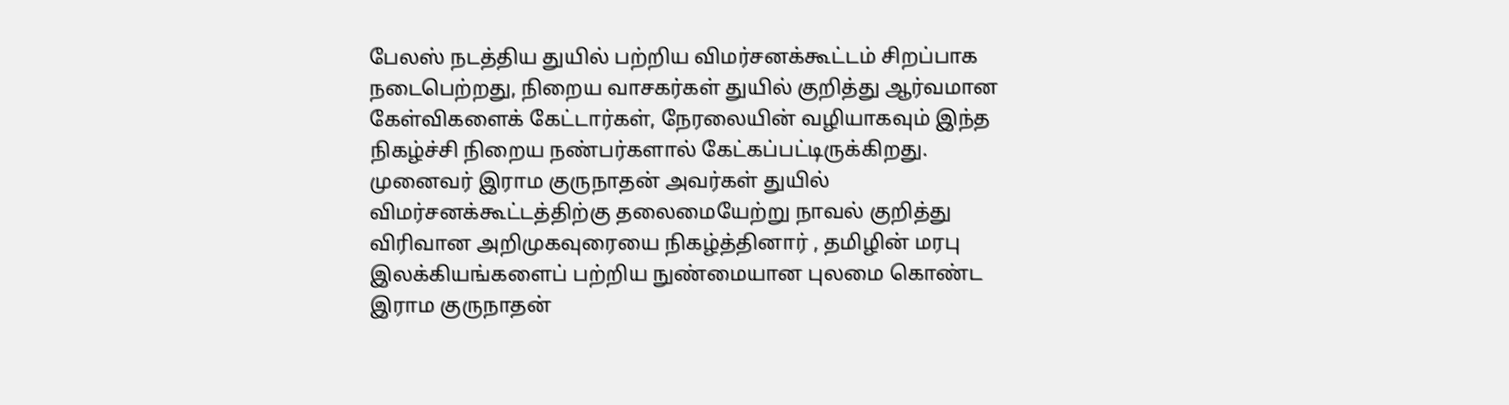பேலஸ் நடத்திய துயில் பற்றிய விமர்சனக்கூட்டம் சிறப்பாக நடைபெற்றது, நிறைய வாசகர்கள் துயில் குறித்து ஆர்வமான கேள்விகளைக் கேட்டார்கள், நேரலையின் வழியாகவும் இந்த நிகழ்ச்சி நிறைய நண்பர்களால் கேட்கப்பட்டிருக்கிறது. முனைவர் இராம குருநாதன் அவர்கள் துயில் விமர்சனக்கூட்டத்திற்கு தலைமையேற்று நாவல் குறித்து விரிவான அறிமுகவுரையை நிகழ்த்தினார் , தமிழின் மரபு இலக்கியங்களைப் பற்றிய நுண்மையான புலமை கொண்ட இராம குருநாதன்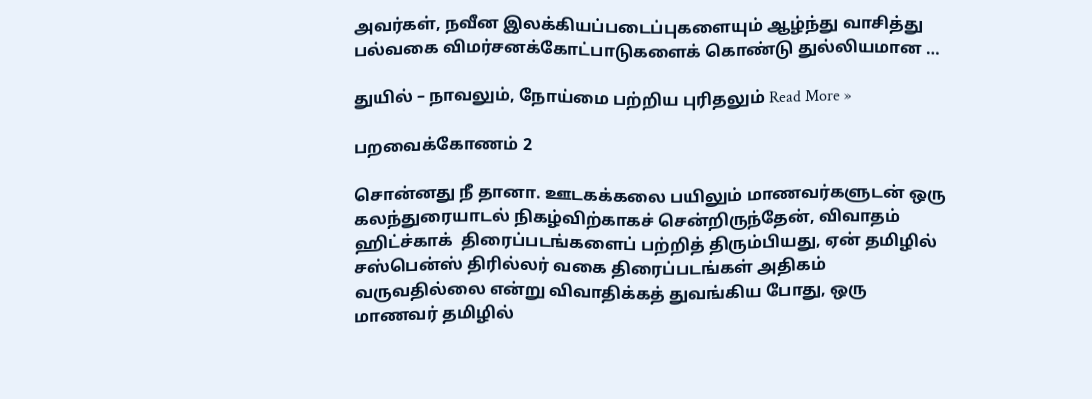அவர்கள், நவீன இலக்கியப்படைப்புகளையும் ஆழ்ந்து வாசித்து பல்வகை விமர்சனக்கோட்பாடுகளைக் கொண்டு துல்லியமான …

துயில் – நாவலும், நோய்மை பற்றிய புரிதலும் Read More »

பறவைக்கோணம் 2

சொன்னது நீ தானா. ஊடகக்கலை பயிலும் மாணவர்களுடன் ஒரு கலந்துரையாடல் நிகழ்விற்காகச் சென்றிருந்தேன், விவாதம் ஹிட்ச்காக்  திரைப்படங்களைப் பற்றித் திரும்பியது, ஏன் தமிழில் சஸ்பென்ஸ் திரில்லர் வகை திரைப்படங்கள் அதிகம் வருவதில்லை என்று விவாதிக்கத் துவங்கிய போது, ஒரு மாணவர் தமிழில்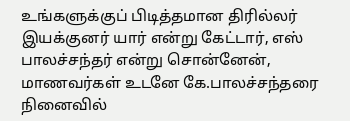உங்களுக்குப் பிடித்தமான திரில்லர் இயக்குனர் யார் என்று கேட்டார், எஸ் பாலச்சந்தர் என்று சொன்னேன், மாணவர்கள் உடனே கே.பாலச்சந்தரை நினைவில்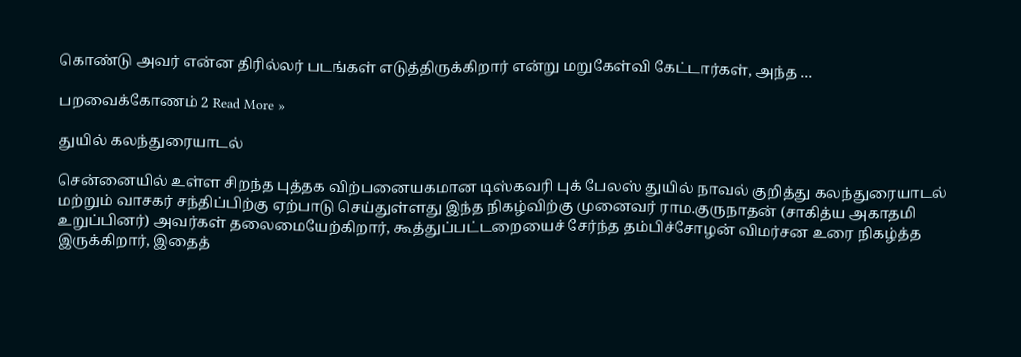கொண்டு அவர் என்ன திரில்லர் படங்கள் எடுத்திருக்கிறார் என்று மறுகேள்வி கேட்டார்கள், அந்த …

பறவைக்கோணம் 2 Read More »

துயில் கலந்துரையாடல்

சென்னையில் உள்ள சிறந்த புத்தக விற்பனையகமான டிஸ்கவரி புக் பேலஸ் துயில் நாவல் குறித்து கலந்துரையாடல் மற்றும் வாசகர் சந்திப்பிற்கு ஏற்பாடு செய்துள்ளது இந்த நிகழ்விற்கு முனைவர் ராம.குருநாதன் (சாகித்ய அகாதமி உறுப்பினர்) அவர்கள் தலைமையேற்கிறார், கூத்துப்பட்டறையைச் சேர்ந்த தம்பிச்சோழன் விமர்சன உரை நிகழ்த்த இருக்கிறார், இதைத்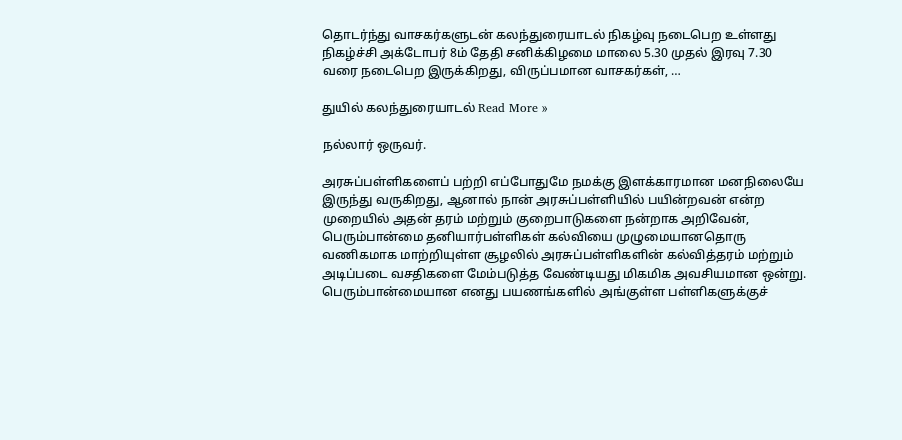தொடர்ந்து வாசகர்களுடன் கலந்துரையாடல் நிகழ்வு நடைபெற உள்ளது நிகழ்ச்சி அக்டோபர் 8ம் தேதி சனிக்கிழமை மாலை 5.30 முதல் இரவு 7.30 வரை நடைபெற இருக்கிறது, விருப்பமான வாசகர்கள், …

துயில் கலந்துரையாடல் Read More »

நல்லார் ஒருவர்.

அரசுப்பள்ளிகளைப் பற்றி எப்போதுமே நமக்கு இளக்காரமான மனநிலையே இருந்து வருகிறது, ஆனால் நான் அரசுப்பள்ளியில் பயின்றவன் என்ற முறையில் அதன் தரம் மற்றும் குறைபாடுகளை நன்றாக அறிவேன், பெரும்பான்மை தனியார்பள்ளிகள் கல்வியை முழுமையானதொரு வணிகமாக மாற்றியுள்ள சூழலில் அரசுப்பள்ளிகளின் கல்வித்தரம் மற்றும் அடிப்படை வசதிகளை மேம்படுத்த வேண்டியது மிகமிக அவசியமான ஒன்று. பெரும்பான்மையான எனது பயணங்களில் அங்குள்ள பள்ளிகளுக்குச்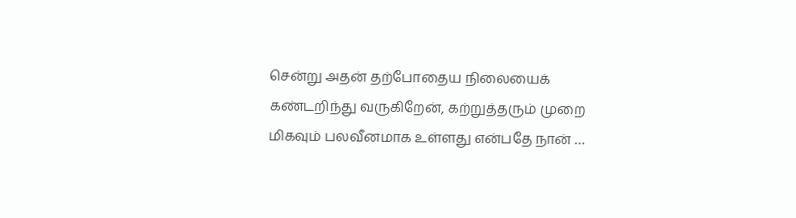சென்று அதன் தற்போதைய நிலையைக் கண்டறிந்து வருகிறேன், கற்றுத்தரும் முறை மிகவும் பலவீனமாக உள்ளது என்பதே நான் …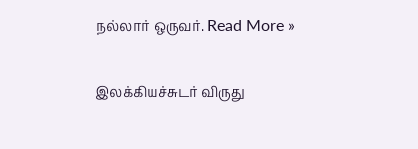நல்லார் ஒருவர். Read More »

இலக்கியச்சுடர் விருது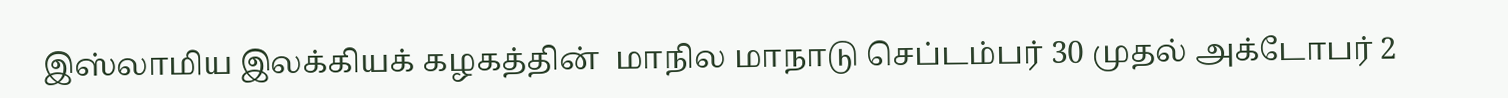இஸ்லாமிய இலக்கியக் கழகத்தின்  மாநில மாநாடு செப்டம்பர் 30 முதல் அக்டோபர் 2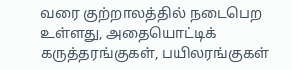வரை குற்றாலத்தில் நடைபெற உள்ளது, அதையொட்டிக் கருத்தரங்குகள், பயிலரங்குகள்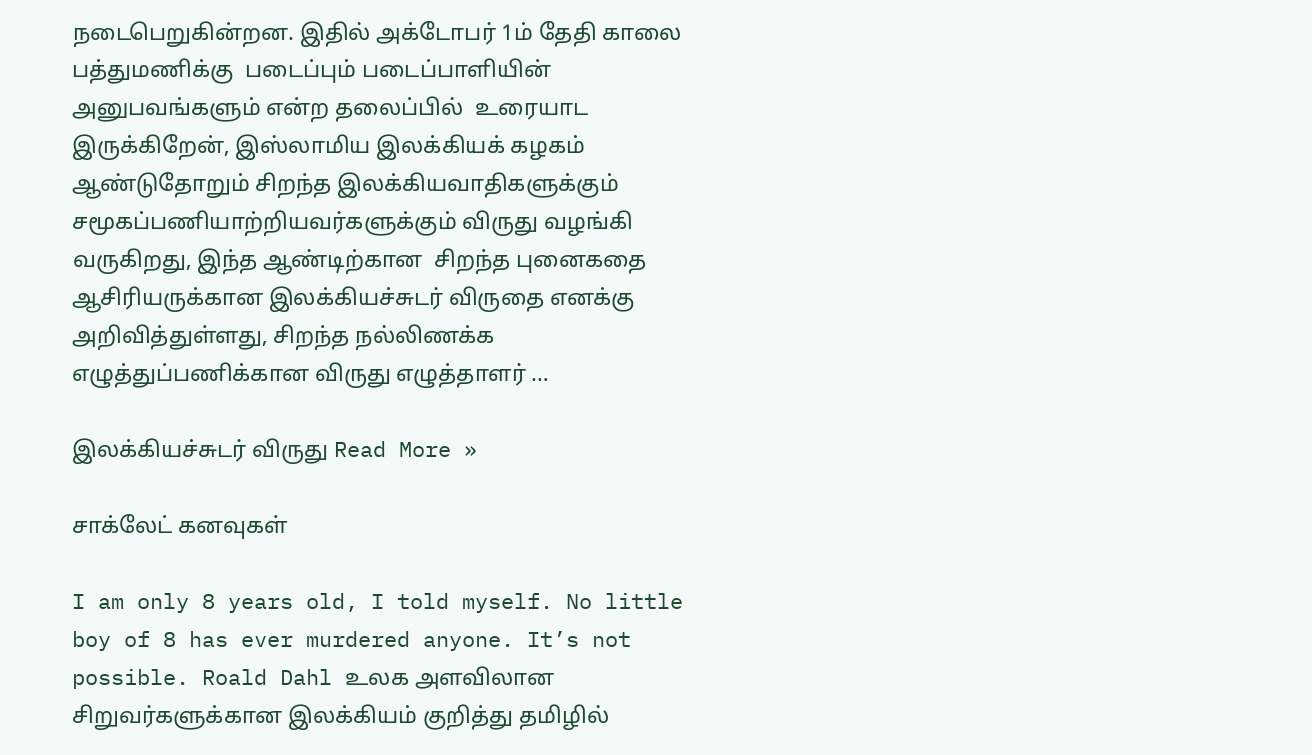நடைபெறுகின்றன. இதில் அக்டோபர் 1ம் தேதி காலை பத்துமணிக்கு  படைப்பும் படைப்பாளியின் அனுபவங்களும் என்ற தலைப்பில்  உரையாட இருக்கிறேன், இஸ்லாமிய இலக்கியக் கழகம் ஆண்டுதோறும் சிறந்த இலக்கியவாதிகளுக்கும் சமூகப்பணியாற்றியவர்களுக்கும் விருது வழங்கி வருகிறது, இந்த ஆண்டிற்கான  சிறந்த புனைகதை ஆசிரியருக்கான இலக்கியச்சுடர் விருதை எனக்கு அறிவித்துள்ளது, சிறந்த நல்லிணக்க எழுத்துப்பணிக்கான விருது எழுத்தாளர் …

இலக்கியச்சுடர் விருது Read More »

சாக்லேட் கனவுகள்

I am only 8 years old, I told myself. No little boy of 8 has ever murdered anyone. It’s not possible. Roald Dahl உலக அளவிலான சிறுவர்களுக்கான இலக்கியம் குறித்து தமிழில்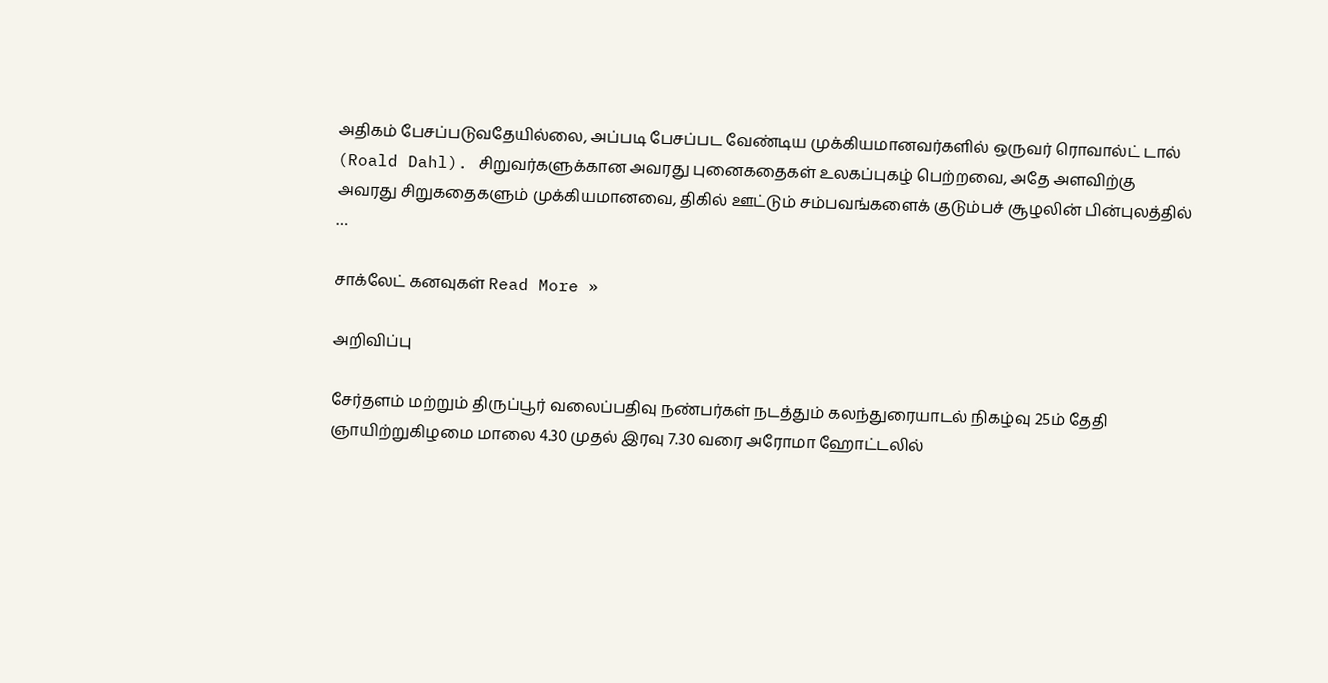அதிகம் பேசப்படுவதேயில்லை, அப்படி பேசப்பட வேண்டிய முக்கியமானவர்களில் ஒருவர் ரொவால்ட் டால் (Roald Dahl). சிறுவர்களுக்கான அவரது புனைகதைகள் உலகப்புகழ் பெற்றவை, அதே அளவிற்கு அவரது சிறுகதைகளும் முக்கியமானவை, திகில் ஊட்டும் சம்பவங்களைக் குடும்பச் சூழலின் பின்புலத்தில் …

சாக்லேட் கனவுகள் Read More »

அறிவிப்பு

சேர்தளம் மற்றும் திருப்பூர் வலைப்பதிவு நண்பர்கள் நடத்தும் கலந்துரையாடல் நிகழ்வு 25ம் தேதி ஞாயிற்றுகிழமை மாலை 4.30 முதல் இரவு 7.30 வரை அரோமா ஹோட்டலில்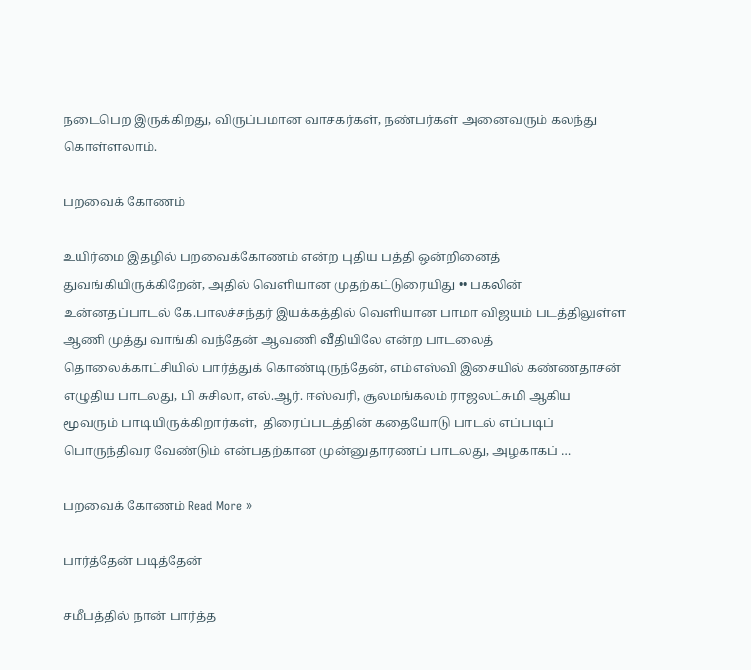நடைபெற இருக்கிறது, விருப்பமான வாசகர்கள், நண்பர்கள் அனைவரும் கலந்து கொள்ளலாம்.

பறவைக் கோணம்

உயிர்மை இதழில் பறவைக்கோணம் என்ற புதிய பத்தி ஒன்றினைத் துவங்கியிருக்கிறேன், அதில் வெளியான முதற்கட்டுரையிது •• பகலின் உன்னதப்பாடல் கே.பாலச்சந்தர் இயக்கத்தில் வெளியான பாமா விஜயம் படத்திலுள்ள ஆணி முத்து வாங்கி வந்தேன் ஆவணி வீதியிலே என்ற பாடலைத் தொலைக்காட்சியில் பார்த்துக் கொண்டிருந்தேன், எம்எஸ்வி இசையில் கண்ணதாசன் எழுதிய பாடலது, பி சுசிலா, எல்.ஆர். ஈஸ்வரி, சூலமங்கலம் ராஜலட்சுமி ஆகிய மூவரும் பாடியிருக்கிறார்கள்,  திரைப்படத்தின் கதையோடு பாடல் எப்படிப் பொருந்திவர வேண்டும் என்பதற்கான முன்னுதாரணப் பாடலது, அழகாகப் …

பறவைக் கோணம் Read More »

பார்த்தேன் படித்தேன்

சமீபத்தில் நான் பார்த்த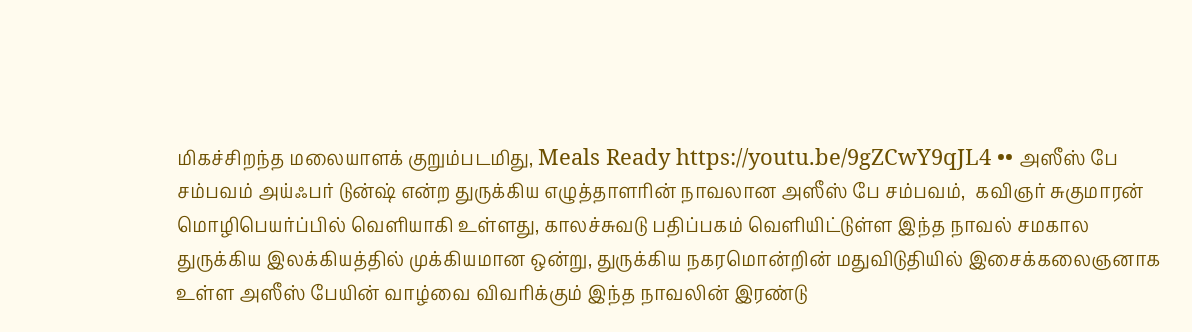மிகச்சிறந்த மலையாளக் குறும்படமிது, Meals Ready https://youtu.be/9gZCwY9qJL4 •• அஸீஸ் பே சம்பவம் அய்ஃபர் டுன்ஷ் என்ற துருக்கிய எழுத்தாளரின் நாவலான அஸீஸ் பே சம்பவம்,  கவிஞர் சுகுமாரன் மொழிபெயர்ப்பில் வெளியாகி உள்ளது, காலச்சுவடு பதிப்பகம் வெளியிட்டுள்ள இந்த நாவல் சமகால துருக்கிய இலக்கியத்தில் முக்கியமான ஒன்று, துருக்கிய நகரமொன்றின் மதுவிடுதியில் இசைக்கலைஞனாக உள்ள அஸீஸ் பேயின் வாழ்வை விவரிக்கும் இந்த நாவலின் இரண்டு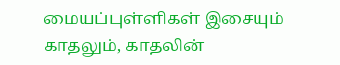மையப்புள்ளிகள் இசையும் காதலும், காதலின்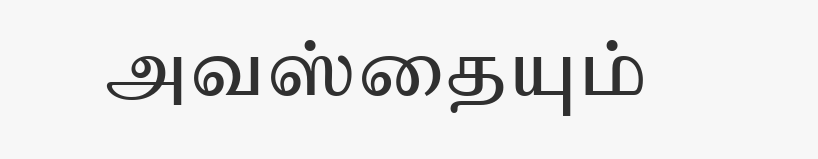அவஸ்தையும்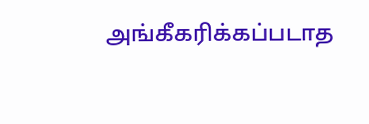அங்கீகரிக்கப்படாத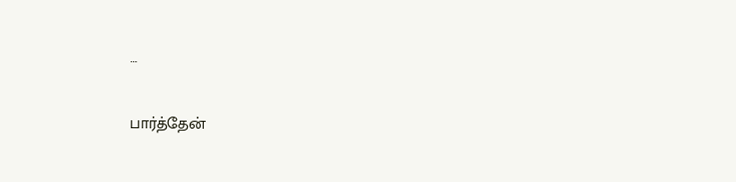…

பார்த்தேன்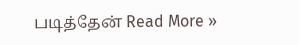படித்தேன் Read More »